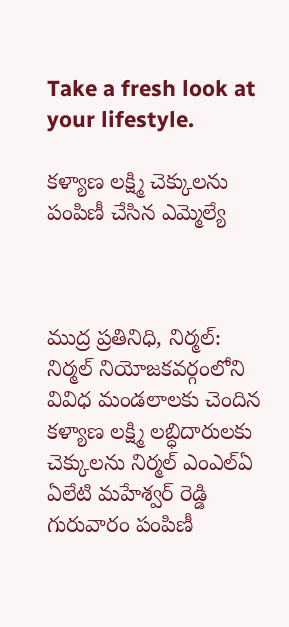Take a fresh look at your lifestyle.

కళ్యాణ లక్ష్మి చెక్కులను పంపిణీ చేసిన ఎమ్మెల్యే



ముద్ర ప్రతినిధి, నిర్మల్:
నిర్మల్ నియోజకవర్గంలోని వివిధ మండలాలకు చెందిన కళ్యాణ లక్ష్మి లబ్ధిదారులకు చెక్కులను నిర్మల్ ఎంఎల్ఏ ఏలేటి మహేశ్వర్ రెడ్డి గురువారం పంపిణీ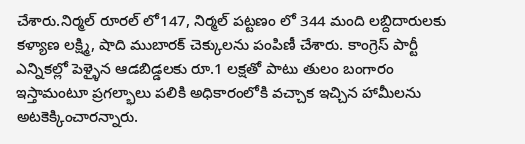చేశారు.నిర్మల్ రూరల్ లో147, నిర్మల్ పట్టణం లో 344 మంది లబ్దిదారులకు కళ్యాణ లక్ష్మి, షాది ముబారక్ చెక్కులను పంపిణీ చేశారు. కాంగ్రెస్ పార్టీ ఎన్నికల్లో పెళ్ళైన ఆడబిడ్డలకు రూ.1 లక్షతో పాటు తులం బంగారం ఇస్తామంటూ ప్రగల్భాలు పలికి అధికారంలోకి వచ్చాక ఇచ్చిన హామీలను అటకెక్కించారన్నారు.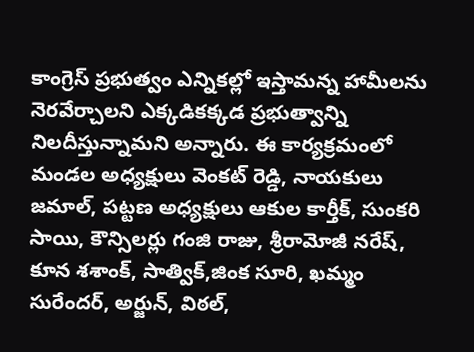కాంగ్రెస్ ప్రభుత్వం ఎన్నికల్లో ఇస్తామన్న హామీలను నెరవేర్చాలని ఎక్కడికక్కడ ప్రభుత్వాన్ని నిలదీస్తున్నామని అన్నారు. ఈ కార్యక్రమంలో మండల అధ్యక్షులు వెంకట్ రెడ్డి, నాయకులు జమాల్, పట్టణ అధ్యక్షులు ఆకుల కార్తీక్, సుంకరి సాయి, కౌన్సిలర్లు గంజి రాజు, శ్రీరామోజీ నరేష్, కూన శశాంక్, సాత్విక్,జింక సూరి, ఖమ్మం సురేందర్, అర్జున్, విఠల్,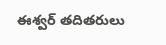ఈశ్వర్ తదితరులు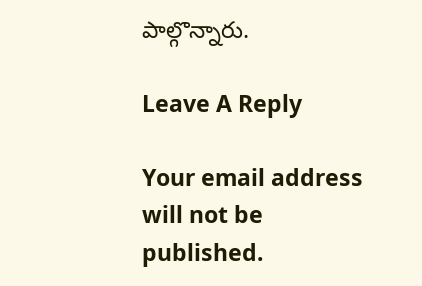పాల్గొన్నారు.

Leave A Reply

Your email address will not be published.